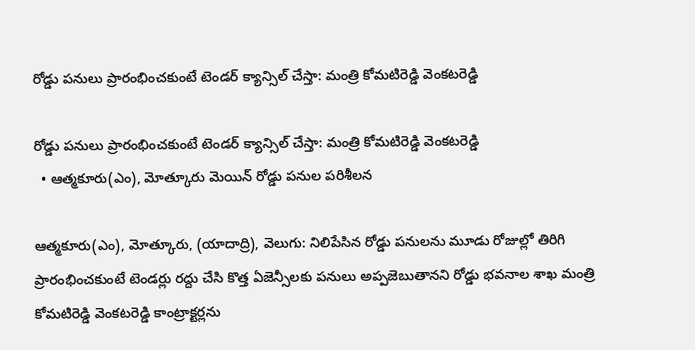రోడ్డు పనులు ప్రారంభించకుంటే టెండర్ క్యాన్సిల్ చేస్తా: మంత్రి కోమటిరెడ్డి వెంకటరెడ్డి

రోడ్డు పనులు ప్రారంభించకుంటే టెండర్ క్యాన్సిల్ చేస్తా: మంత్రి కోమటిరెడ్డి వెంకటరెడ్డి
  • ఆత్మకూరు(ఎం), మోత్కూరు మెయిన్ రోడ్డు పనుల పరిశీలన

ఆత్మకూరు(ఎం), మోత్కూరు, (యాదాద్రి), వెలుగు: నిలిపేసిన రోడ్డు పనులను మూడు రోజుల్లో తిరిగి ప్రారంభించకుంటే టెండర్లు రద్దు చేసి కొత్త ఏజెన్సీలకు పనులు అప్పజెబుతానని రోడ్డు భవనాల శాఖ మంత్రి కోమటిరెడ్డి వెంకటరెడ్డి కాంట్రాక్టర్లను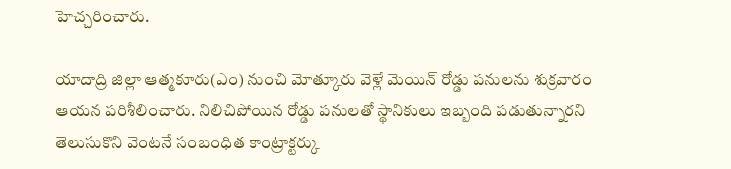హెచ్చరించారు.

యాదాద్రి జిల్లా ఆత్మకూరు(ఎం) నుంచి మోత్కూరు వెళ్లే మెయిన్ రోడ్డు పనులను శుక్రవారం ఆయన పరిశీలించారు. నిలిచిపోయిన రోడ్డు పనులతో స్థానికులు ఇబ్బంది పడుతున్నారని తెలుసుకొని వెంటనే సంబంధిత కాంట్రాక్టర్కు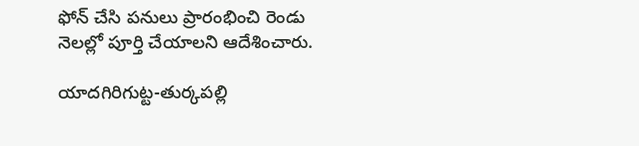ఫోన్ చేసి పనులు ప్రారంభించి రెండు నెలల్లో పూర్తి చేయాలని ఆదేశించారు.

యాదగిరిగుట్ట-తుర్కపల్లి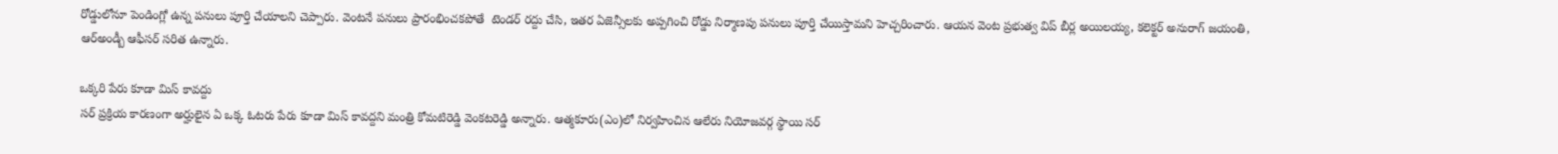రోడ్డులోనూ పెండింగ్లో ఉన్న పనులు పూర్తి చేయాలని చెప్పారు. వెంటనే పనులు ప్రారంభించకపోతే  టెండర్‌‌ రద్దు చేసి, ఇతర ఏజెన్సీలకు అప్పగించి రోడ్డు నిర్మాణపు పనులు పూర్తి చేయిస్తామని హెచ్చరించారు. ఆయన వెంట ప్రభుత్వ విప్ బీర్ల అయిలయ్య, కలెక్టర్ అనురాగ్ జయంతి, ఆర్అండ్బీ ఆఫీసర్ సరిత ఉన్నారు.

ఒక్కరి పేరు కూడా మిస్ కావద్దు
సర్ ప్రక్రియ కారణంగా అర్హులైన ఏ ఒక్క ఓటరు పేరు కూడా మిస్ కావద్దని మంత్రి కోమటిరెడ్డి వెంకటరెడ్డి అన్నారు. ఆత్మకూరు(ఎం)లో నిర్వహించిన ఆలేరు నియోజవర్గ స్థాయి సర్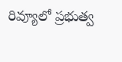రివ్యూలో ప్రభుత్వ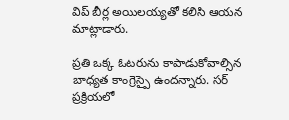విప్ బీర్ల అయిలయ్యతో కలిసి ఆయన మాట్లాడారు.

ప్రతి ఒక్క ఓటరును కాపాడుకోవాల్సిన బాధ్యత కాంగ్రెస్పై ఉందన్నారు. సర్ ప్రక్రియలో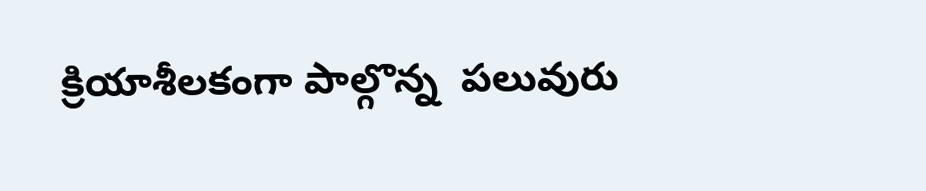క్రియాశీలకంగా పాల్గొన్న  పలువురు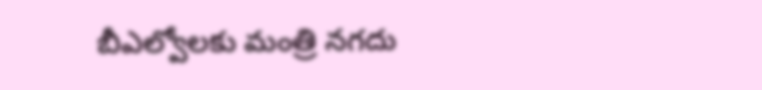బీఎల్వోలకు మంత్రి నగదు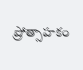ప్రోత్సాహకం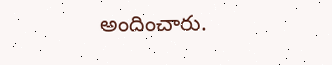అందించారు.